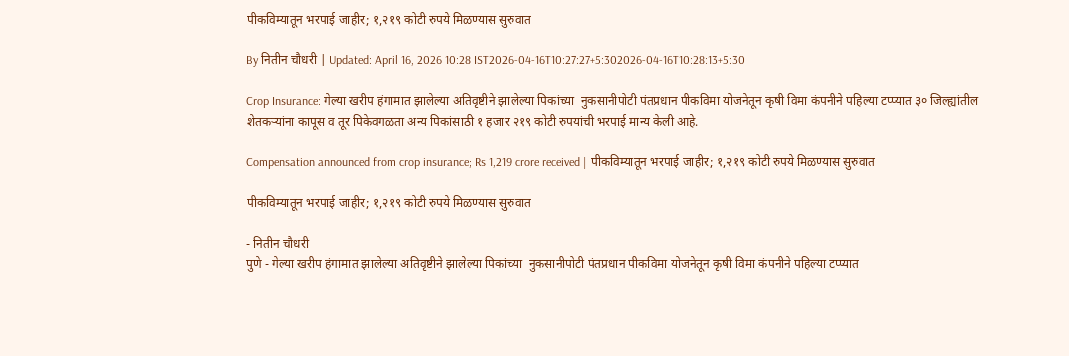पीकविम्यातून भरपाई जाहीर; १,२१९ कोटी रुपये मिळण्यास सुरुवात

By नितीन चौधरी | Updated: April 16, 2026 10:28 IST2026-04-16T10:27:27+5:302026-04-16T10:28:13+5:30

Crop Insurance: गेल्या खरीप हंगामात झालेल्या अतिवृष्टीने झालेल्या पिकांच्या  नुकसानीपोटी पंतप्रधान पीकविमा योजनेतून कृषी विमा कंपनीने पहिल्या टप्प्यात ३० जिल्ह्यांतील शेतकऱ्यांना कापूस व तूर पिकेवगळता अन्य पिकांसाठी १ हजार २१९ कोटी रुपयांची भरपाई मान्य केली आहे.

Compensation announced from crop insurance; Rs 1,219 crore received | पीकविम्यातून भरपाई जाहीर; १,२१९ कोटी रुपये मिळण्यास सुरुवात

पीकविम्यातून भरपाई जाहीर; १,२१९ कोटी रुपये मिळण्यास सुरुवात

- नितीन चौधरी
पुणे - गेल्या खरीप हंगामात झालेल्या अतिवृष्टीने झालेल्या पिकांच्या  नुकसानीपोटी पंतप्रधान पीकविमा योजनेतून कृषी विमा कंपनीने पहिल्या टप्प्यात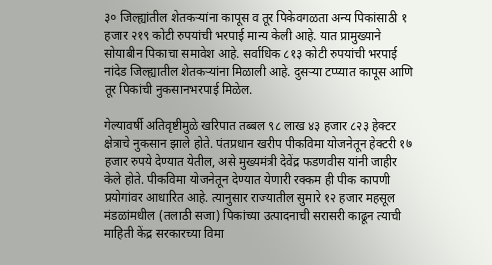३० जिल्ह्यांतील शेतकऱ्यांना कापूस व तूर पिकेवगळता अन्य पिकांसाठी १ हजार २१९ कोटी रुपयांची भरपाई मान्य केली आहे. यात प्रामुख्याने सोयाबीन पिकाचा समावेश आहे. सर्वाधिक ८१३ कोटी रुपयांची भरपाई नांदेड जिल्ह्यातील शेतकऱ्यांना मिळाली आहे. दुसऱ्या टप्प्यात कापूस आणि तूर पिकांची नुकसानभरपाई मिळेल.

गेल्यावर्षी अतिवृष्टीमुळे खरिपात तब्बल ९८ लाख ४३ हजार ८२३ हेक्टर क्षेत्राचे नुकसान झाले होते. पंतप्रधान खरीप पीकविमा योजनेतून हेक्टरी १७ हजार रुपये देण्यात येतील, असे मुख्यमंत्री देवेंद्र फडणवीस यांनी जाहीर केले होते. पीकविमा योजनेतून देण्यात येणारी रक्कम ही पीक कापणी प्रयोगांवर आधारित आहे. त्यानुसार राज्यातील सुमारे १२ हजार महसूल मंडळांमधील (तलाठी सजा) पिकांच्या उत्पादनाची सरासरी काढून त्याची माहिती केंद्र सरकारच्या विमा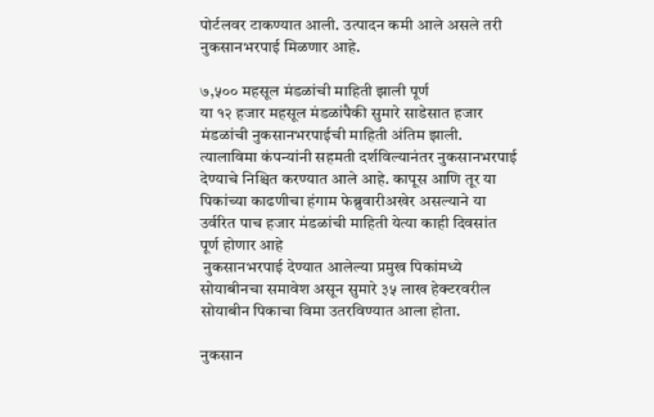पोर्टलवर टाकण्यात आली. उत्पादन कमी आले असले तरी नुकसानभरपाई मिळणार आहे.

७,५०० महसूल मंडळांची माहिती झाली पूर्ण
या १२ हजार महसूल मंडळांपैकी सुमारे साडेसात हजार मंडळांची नुकसानभरपाईची माहिती अंतिम झाली. त्यालाविमा कंपन्यांनी सहमती दर्शविल्यानंतर नुकसानभरपाई देण्याचे निश्चित करण्यात आले आहे. कापूस आणि तूर या पिकांच्या काढणीचा हंगाम फेब्रुवारीअखेर असल्याने या उर्वरित पाच हजार मंडळांची माहिती येत्या काही दिवसांत पूर्ण होणार आहे
 नुकसानभरपाई देण्यात आलेल्या प्रमुख पिकांमध्ये सोयाबीनचा समावेश असून सुमारे ३५ लाख हेक्टरवरील सोयाबीन पिकाचा विमा उतरविण्यात आला होता.

नुकसान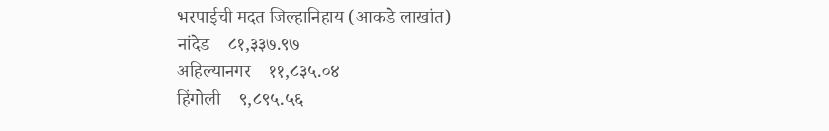भरपाईची मदत जिल्हानिहाय (आकडे लाखांत)
नांदेड    ८१,३३७.९७
अहिल्यानगर    ११,८३५.०४
हिंगोली    ९,८९५.५६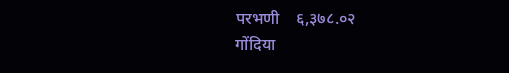परभणी    ६,३७८.०२
गोंदिया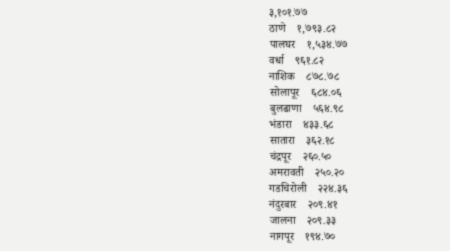३,१०१.७७
ठाणे    १,७९३.८२
पालघर    १,५३४.७७
वर्धा    ९६१.८२
नाशिक    ८७८.७८
सोलापूर    ६८४.०६
बुलढाणा    ५६४.९८
भंडारा    ४३३.६८
सातारा    ३६२.१८
चंद्रपूर    २६०.५०
अमरावती    २५०.२०
गडचिरोली    २२४.३६
नंदुरबार    २०९.४१
जालना    २०९.३३
नागपूर    १९४.७०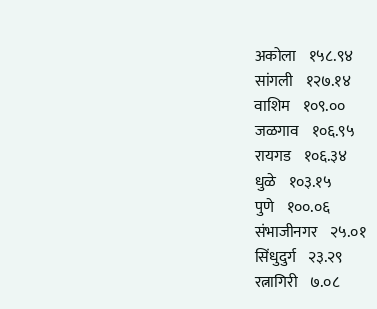अकोला    १५८.९४
सांगली    १२७.१४
वाशिम    १०९.००
जळगाव    १०६.९५
रायगड    १०६.३४
धुळे    १०३.१५
पुणे    १००.०६
संभाजीनगर    २५.०१
सिंधुदुर्ग    २३.२९
रत्नागिरी    ७.०८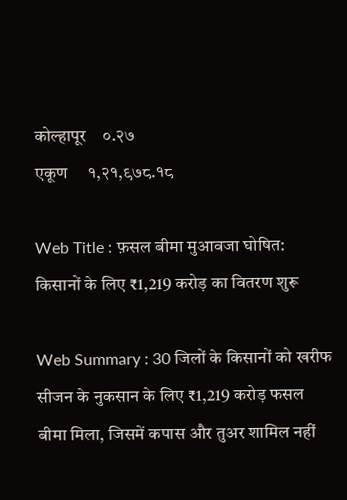कोल्हापूर    ०.२७
एकूण     १,२१,९७८.१८

Web Title : फ़सल बीमा मुआवजा घोषित: किसानों के लिए ₹1,219 करोड़ का वितरण शुरू

Web Summary : 30 जिलों के किसानों को खरीफ सीजन के नुकसान के लिए ₹1,219 करोड़ फसल बीमा मिला, जिसमें कपास और तुअर शामिल नहीं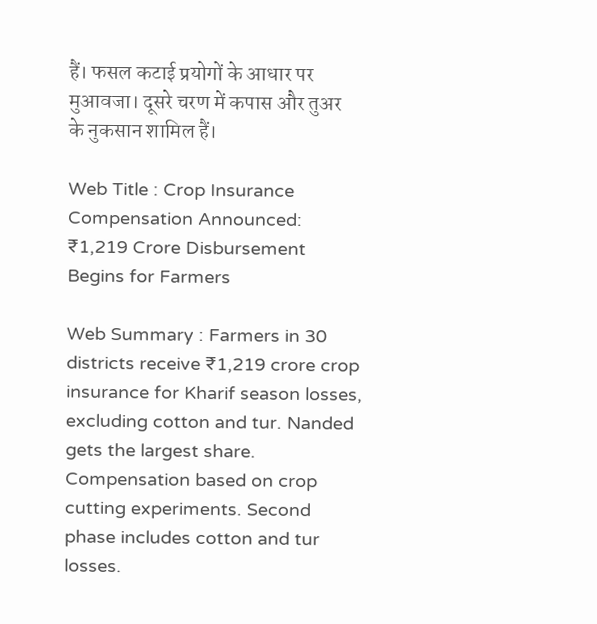हैं। फसल कटाई प्रयोगों के आधार पर मुआवजा। दूसरे चरण में कपास और तुअर के नुकसान शामिल हैं।

Web Title : Crop Insurance Compensation Announced: ₹1,219 Crore Disbursement Begins for Farmers

Web Summary : Farmers in 30 districts receive ₹1,219 crore crop insurance for Kharif season losses, excluding cotton and tur. Nanded gets the largest share. Compensation based on crop cutting experiments. Second phase includes cotton and tur losses.